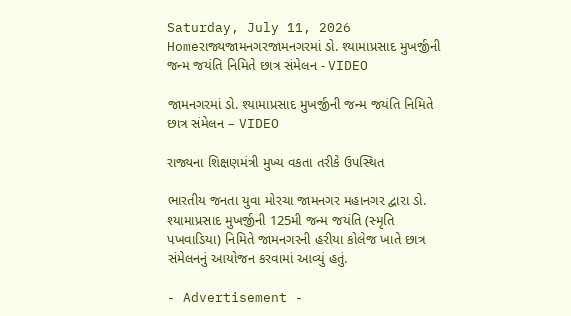Saturday, July 11, 2026
Homeરાજ્યજામનગરજામનગરમાં ડો. શ્યામાપ્રસાદ મુખર્જીની જન્મ જયંતિ નિમિતે છાત્ર સંમેલન - VIDEO

જામનગરમાં ડો. શ્યામાપ્રસાદ મુખર્જીની જન્મ જયંતિ નિમિતે છાત્ર સંમેલન – VIDEO

રાજ્યના શિક્ષણમંત્રી મુખ્ય વકતા તરીકે ઉપસ્થિત

ભારતીય જનતા યુવા મોરચા જામનગર મહાનગર દ્વારા ડો. શ્યામાપ્રસાદ મુખર્જીની 125મી જન્મ જયંતિ (સ્મૃતિ પખવાડિયા) નિમિતે જામનગરની હરીયા કોલેજ ખાતે છાત્ર સંમેલનનું આયોજન કરવામાં આવ્યું હતું.

- Advertisement -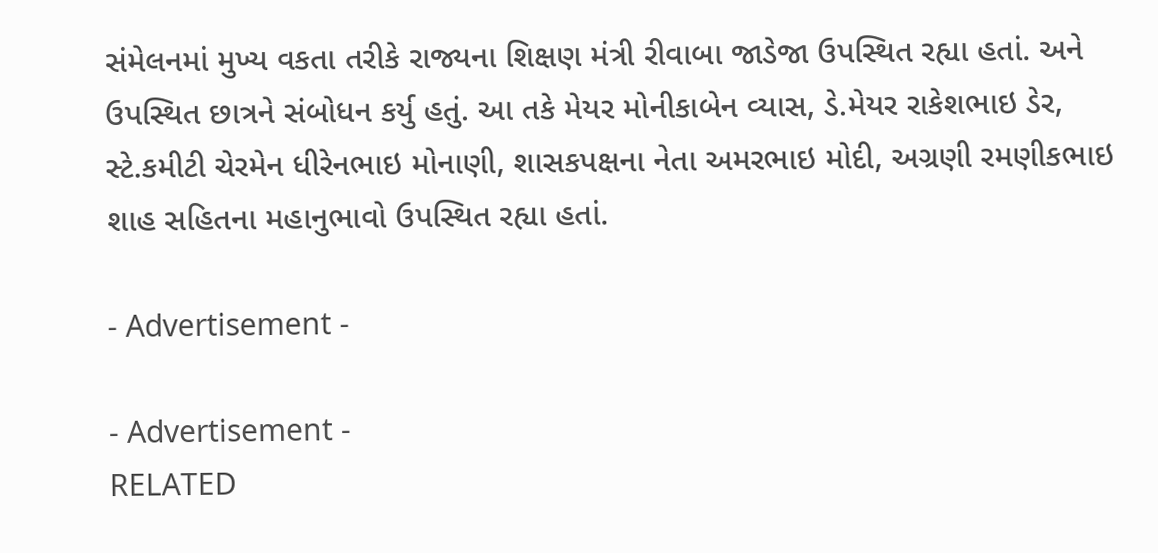સંમેલનમાં મુખ્ય વકતા તરીકે રાજ્યના શિક્ષણ મંત્રી રીવાબા જાડેજા ઉપસ્થિત રહ્યા હતાં. અને ઉપસ્થિત છાત્રને સંબોધન કર્યુ હતું. આ તકે મેયર મોનીકાબેન વ્યાસ, ડે.મેયર રાકેશભાઇ ડેર, સ્ટે.કમીટી ચેરમેન ધીરેનભાઇ મોનાણી, શાસકપક્ષના નેતા અમરભાઇ મોદી, અગ્રણી રમણીકભાઇ શાહ સહિતના મહાનુભાવો ઉપસ્થિત રહ્યા હતાં.

- Advertisement -

- Advertisement -
RELATED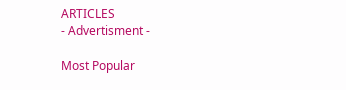ARTICLES
- Advertisment -

Most Popular